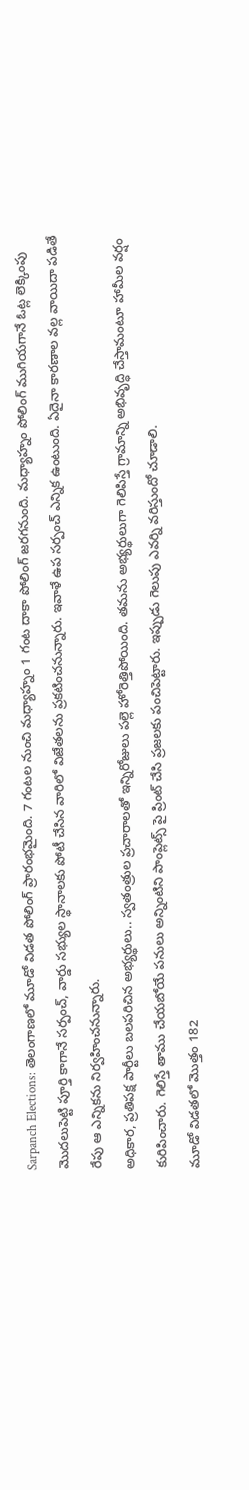Sarpanch Elections: తెలంగాణలో మూడో విడత పోలింగ్ ప్రారంభమైంది. 7 గంటల నుంచి మధ్యాహ్నం 1 గంట దాకా పోలింగ్ జరగనుంది. మధ్యాహ్నం పోలింగ్ ముగియగానే ఓట్ల లెక్కింపు మొదలుపెట్టి పూర్తి కాగానే సర్పంచ్, వార్డు సభ్యుల స్థానాలకు పోటీ చేసిన వారిలో విజేతలను ప్రకటించనున్నారు. ఇవాళే ఉప సర్పంచ్ ఎన్నిక ఉంటుంది. ఏదైనా కారణాల వల్ల వాయిదా పడితే రేపు ఆ ఎన్నికను నిర్వహించనున్నారు.
అధికార, ప్రతిపక్ష పార్టీలు బలపరిచిన అభ్యర్థులు.. స్వతంత్రుల ప్రచారాలతో ఇన్నిరోజులు పల్లె హోరెత్తిపోయింది. తమను అభ్యర్థులుగా గెలిపిస్తే గ్రామాన్ని అభివృద్ధి చేస్తామంటూ హామీల వర్షం కురిపించారు. గెలిస్తే తాము చేయబోయే పనులు అన్నింటిని పాంప్లెట్స్ పై ప్రింట్ చేసి ప్రజలకు పంచిపెట్టారు. ఇప్పుడు గెలుపు ఎవర్ని వరిస్తుందో చూడాలి.
మూడో విడతలో మొత్తం 182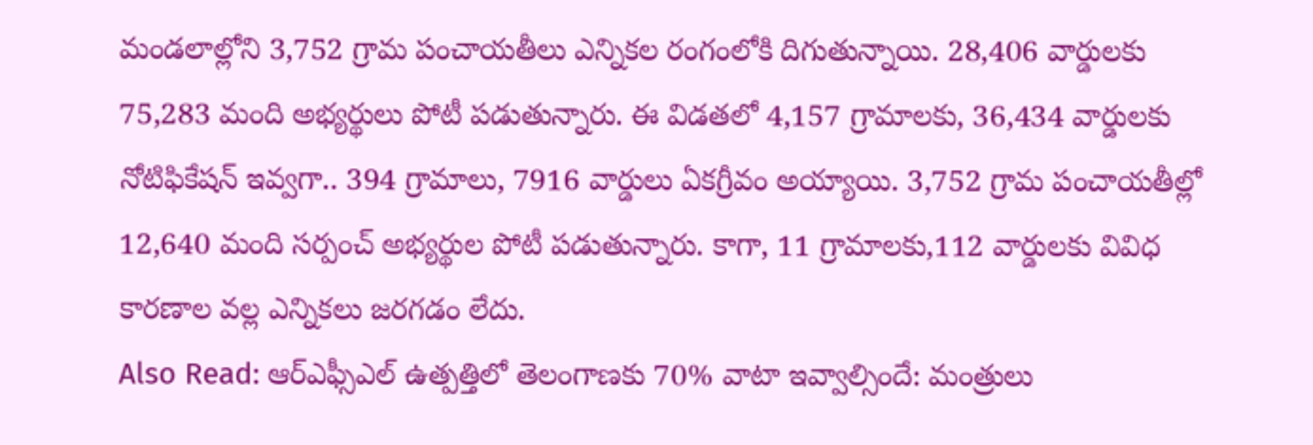మండలాల్లోని 3,752 గ్రామ పంచాయతీలు ఎన్నికల రంగంలోకి దిగుతున్నాయి. 28,406 వార్డులకు 75,283 మంది అభ్యర్థులు పోటీ పడుతున్నారు. ఈ విడతలో 4,157 గ్రామాలకు, 36,434 వార్డులకు నోటిఫికేషన్ ఇవ్వగా.. 394 గ్రామాలు, 7916 వార్డులు ఏకగ్రీవం అయ్యాయి. 3,752 గ్రామ పంచాయతీల్లో 12,640 మంది సర్పంచ్ అభ్యర్థుల పోటీ పడుతున్నారు. కాగా, 11 గ్రామాలకు,112 వార్డులకు వివిధ కారణాల వల్ల ఎన్నికలు జరగడం లేదు.
Also Read: ఆర్ఎఫ్సీఎల్ ఉత్పత్తిలో తెలంగాణకు 70% వాటా ఇవ్వాల్సిందే: మంత్రులు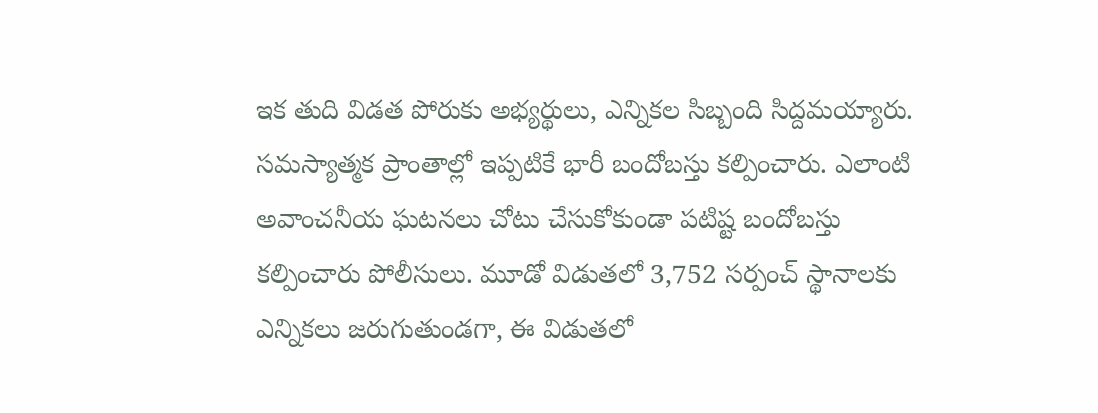ఇక తుది విడత పోరుకు అభ్యర్థులు, ఎన్నికల సిబ్బంది సిద్దమయ్యారు. సమస్యాత్మక ప్రాంతాల్లో ఇప్పటికే భారీ బందోబస్తు కల్పించారు. ఎలాంటి అవాంచనీయ ఘటనలు చోటు చేసుకోకుండా పటిష్ట బందోబస్తు కల్పించారు పోలీసులు. మూడో విడుతలో 3,752 సర్పంచ్ స్థానాలకు ఎన్నికలు జరుగుతుండగా, ఈ విడుతలో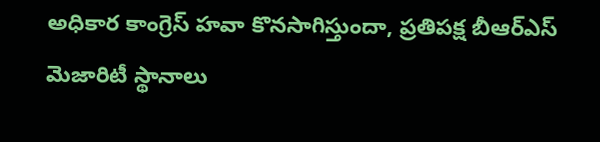అధికార కాంగ్రెస్ హవా కొనసాగిస్తుందా, ప్రతిపక్ష బీఆర్ఎస్ మెజారిటీ స్థానాలు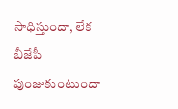సాధిస్తుందా, లేక బీజేపీ పుంజుకుంటుందా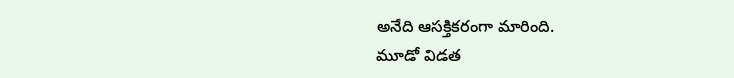అనేది ఆసక్తికరంగా మారింది.
మూడో విడత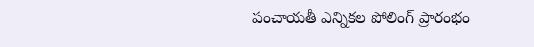పంచాయతీ ఎన్నికల పోలింగ్ ప్రారంభం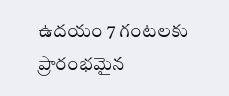ఉదయం 7 గంటలకు ప్రారంభమైన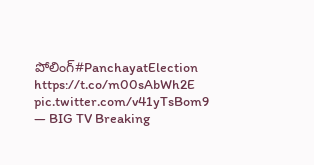పోలింగ్#PanchayatElection https://t.co/m00sAbWh2E pic.twitter.com/v41yTsBom9
— BIG TV Breaking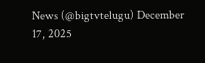News (@bigtvtelugu) December 17, 2025